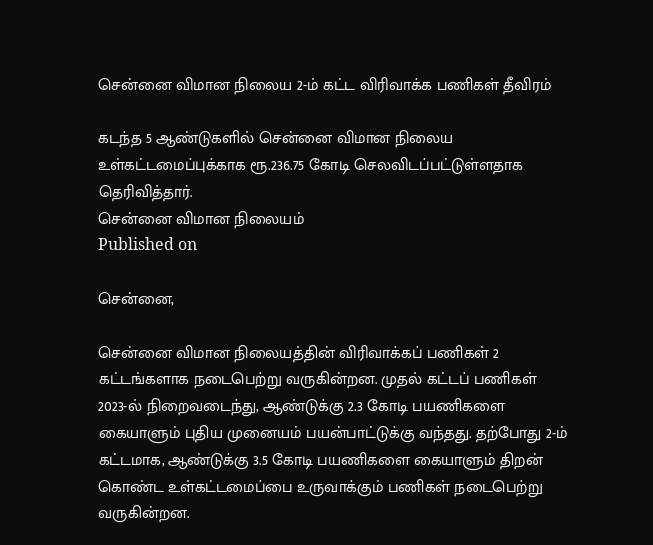சென்னை விமான நிலைய 2-ம் கட்ட விரிவாக்க பணிகள் தீவிரம்

கடந்த 5 ஆண்டுகளில் சென்னை விமான நிலைய உள்கட்டமைப்புக்காக ரூ.236.75 கோடி செலவிடப்பட்டுள்ளதாக தெரிவித்தார்.
சென்னை விமான நிலையம்
Published on

சென்னை,

சென்னை விமான நிலையத்தின் விரிவாக்கப் பணிகள் 2 கட்டங்களாக நடைபெற்று வருகின்றன. முதல் கட்டப் பணிகள் 2023-ல் நிறைவடைந்து, ஆண்டுக்கு 2.3 கோடி பயணிகளை கையாளும் புதிய முனையம் பயன்பாட்டுக்கு வந்தது. தற்போது 2-ம் கட்டமாக, ஆண்டுக்கு 3.5 கோடி பயணிகளை கையாளும் திறன் கொண்ட உள்கட்டமைப்பை உருவாக்கும் பணிகள் நடைபெற்று வருகின்றன.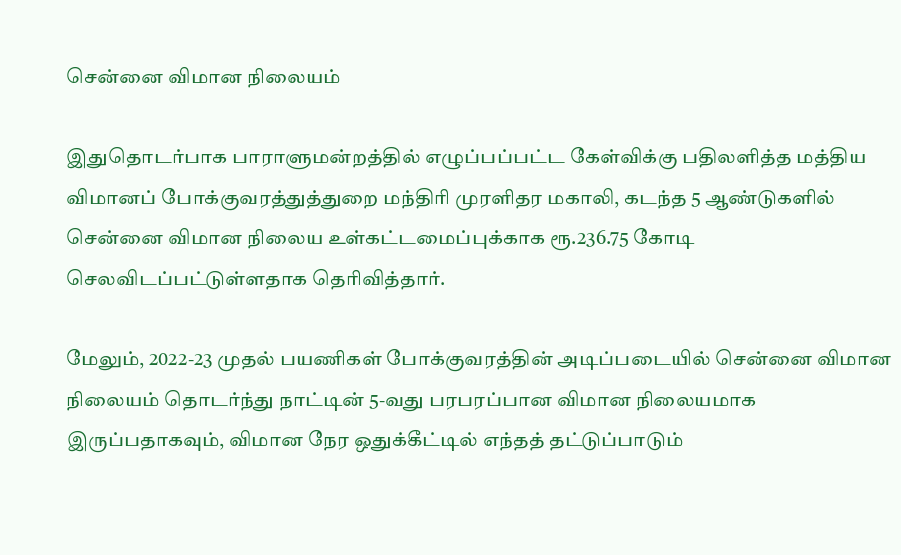சென்னை விமான நிலையம்

இதுதொடர்பாக பாராளுமன்றத்தில் எழுப்பப்பட்ட கேள்விக்கு பதிலளித்த மத்திய விமானப் போக்குவரத்துத்துறை மந்திரி முரளிதர மகாலி, கடந்த 5 ஆண்டுகளில் சென்னை விமான நிலைய உள்கட்டமைப்புக்காக ரூ.236.75 கோடி செலவிடப்பட்டுள்ளதாக தெரிவித்தார்.

மேலும், 2022-23 முதல் பயணிகள் போக்குவரத்தின் அடிப்படையில் சென்னை விமான நிலையம் தொடர்ந்து நாட்டின் 5-வது பரபரப்பான விமான நிலையமாக இருப்பதாகவும், விமான நேர ஒதுக்கீட்டில் எந்தத் தட்டுப்பாடும்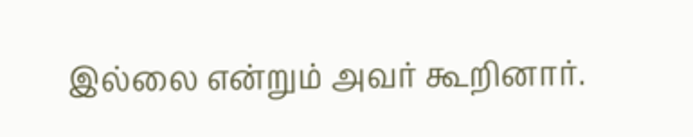இல்லை என்றும் அவர் கூறினார்.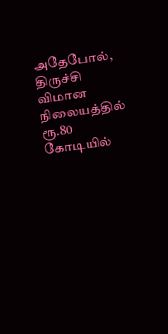அதேபோல், திருச்சி விமான நிலையத்தில் ரூ.80 கோடியில்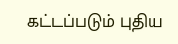கட்டப்படும் புதிய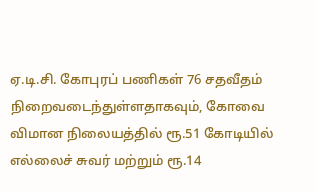ஏ.டி.சி. கோபுரப் பணிகள் 76 சதவீதம் நிறைவடைந்துள்ளதாகவும், கோவை விமான நிலையத்தில் ரூ.51 கோடியில் எல்லைச் சுவர் மற்றும் ரூ.14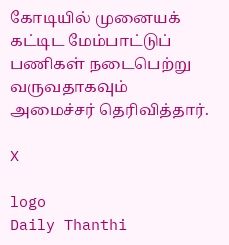கோடியில் முனையக் கட்டிட மேம்பாட்டுப் பணிகள் நடைபெற்று வருவதாகவும் அமைச்சர் தெரிவித்தார்.

X

logo
Daily Thanthi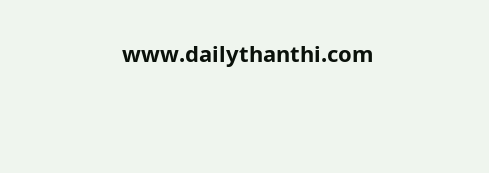www.dailythanthi.com